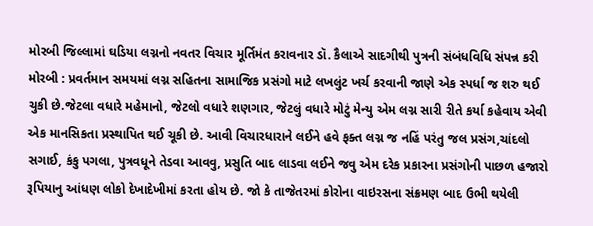મોરબી જિલ્લામાં ઘડિયા લગ્નનો નવતર વિચાર મૂર્તિમંત કરાવનાર ડૉ. કૈલાએ સાદગીથી પુત્રની સંબંધવિધિ સંપન્ન કરી મોરબી : પ્રવર્તમાન સમયમાં લગ્ન સહિતના સામાજિક પ્રસંગો માટે લખલુંટ ખર્ચ કરવાની જાણે એક સ્પર્ધા જ શરુ થઈ ચુકી છે.જેટલા વધારે મહેમાનો, જેટલો વધારે શણગાર, જેટલું વધારે મોટું મેન્યુ એમ લગ્ન સારી રીતે કર્યા કહેવાય એવી એક માનસિકતા પ્રસ્થાપિત થઈ ચૂકી છે. આવી વિચારધારાને લઈને હવે ફક્ત લગ્ન જ નહિં પરંતુ જલ પ્રસંગ,ચાંદલો સગાઈ, કંકુ પગલા, પુત્રવધૂને તેડવા આવવુ, પ્રસુતિ બાદ લાડવા લઈને જવુ એમ દરેક પ્રકારના પ્રસંગોની પાછળ હજારો રૂપિયાનુ આંધણ લોકો દેખાદેખીમાં કરતા હોય છે. જો કે તાજેતરમાં કોરોના વાઇરસના સંક્રમણ બાદ ઉભી થયેલી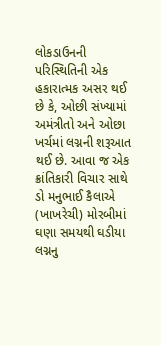લોકડાઉનની પરિસ્થિતિની એક હકારાત્મક અસર થઈ છે કે, ઓછી સંખ્યામાં અમંત્રીતો અને ઓછા ખર્ચમાં લગ્નની શરૂઆત થઈ છે. આવા જ એક ક્રાંતિકારી વિચાર સાથે ડો મનુભાઈ કૈલાએ (ખાખરેચી) મોરબીમાં ઘણા સમયથી ઘડીયા લગ્નનુ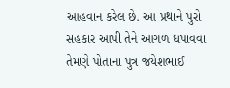આહવાન કરેલ છે. આ પ્રથાને પુરો સહકાર આપી તેને આગળ ધપાવવા તેમણે પોતાના પુત્ર જયેશભાઈ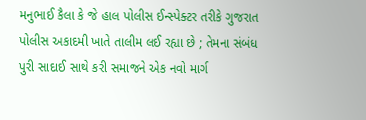મનુભાઈ કૈલા કે જે હાલ પોલીસ ઈન્સ્પેક્ટર તરીકે ગુજરાત પોલીસ અકાદમી ખાતે તાલીમ લઈ રહ્યા છે ; તેમના સંબંધ પુરી સાદાઈ સાથે કરી સમાજને એક નવો માર્ગ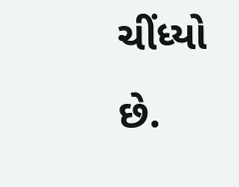ચીંધ્યો છે.